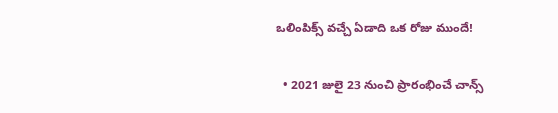ఒలింపిక్స్ వచ్చే ఏడాది ఒక రోజు ముందే!

  • 2021 జులై 23 నుంచి ప్రారంభించే చాన్స్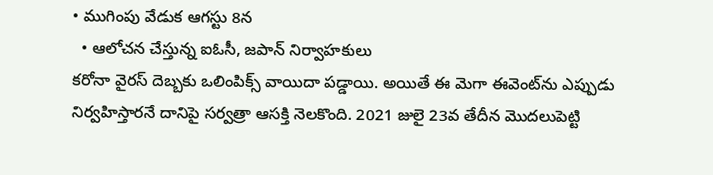• ముగింపు వేడుక ఆగస్టు 8న
  • ఆలోచన చేస్తున్న ఐఓసీ, జపాన్ నిర్వాహకులు
కరోనా వైరస్ దెబ్బకు ఒలింపిక్స్ వాయిదా పడ్డాయి. అయితే ఈ మెగా ఈవెంట్‌ను ఎప్పుడు నిర్వహిస్తారనే దానిపై సర్వత్రా ఆసక్తి నెలకొంది. 2021 జులై 23వ తేదీన మొదలుపెట్టి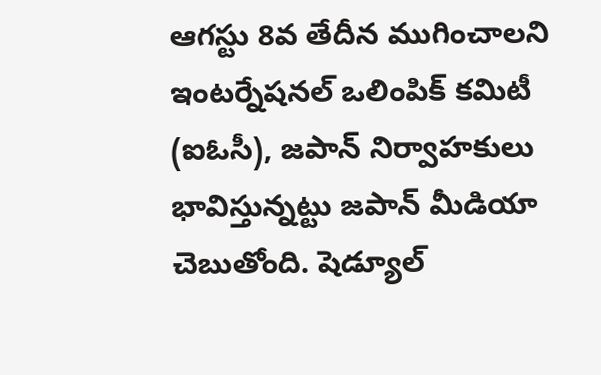ఆగస్టు 8వ తేదీన ముగించాలని ఇంటర్నేషనల్ ఒలింపిక్ కమిటీ (ఐఓసీ), జపాన్ నిర్వాహకులు భావిస్తున్నట్టు జపాన్ మీడియా చెబుతోంది. షెడ్యూల్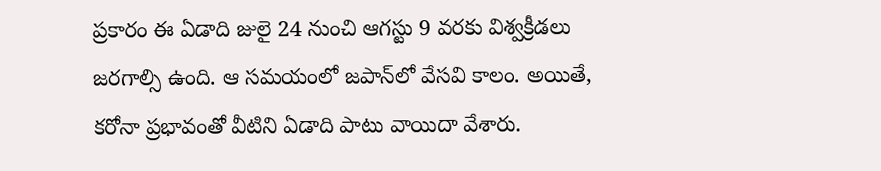ప్రకారం ఈ ఏడాది జులై 24 నుంచి ఆగస్టు 9 వరకు విశ్వక్రీడలు జరగాల్సి ఉంది. ఆ సమయంలో జపాన్‌లో వేసవి కాలం. అయితే, కరోనా ప్రభావంతో వీటిని ఏడాది పాటు వాయిదా వేశారు.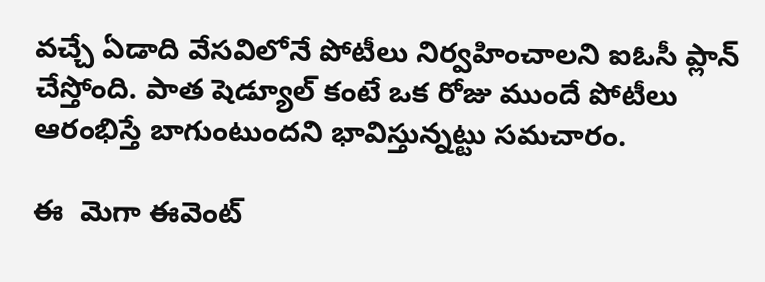వచ్చే ఏడాది వేసవిలోనే పోటీలు నిర్వహించాలని ఐఓసీ ప్లాన్ చేస్తోంది. పాత షెడ్యూల్‌ కంటే ఒక రోజు ముందే పోటీలు ఆరంభిస్తే బాగుంటుందని భావిస్తున్నట్టు సమచారం.

ఈ  మెగా ఈవెంట్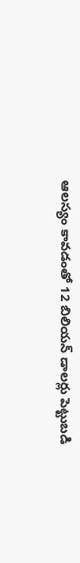ఆలస్యం కావడంతో 12 బిలియన్ డాలర్లు పెట్టుబడి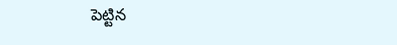పెట్టిన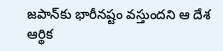జపాన్‌కు భారీనష్టం వస్తుందని ఆ దేశ  ఆర్థిక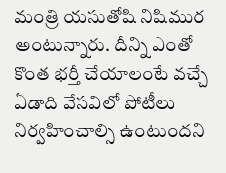మంత్రి యసుతోషి నిషిముర అంటున్నారు. దీన్ని ఎంతో కొంత భర్తీ చేయాలంటే వచ్చే ఏడాది వేసవిలో పోటీలు నిర్వహించాల్సి ఉంటుందని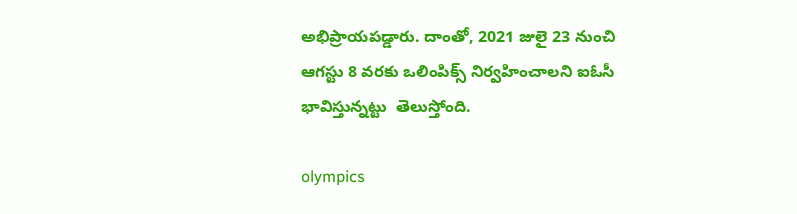అభిప్రాయపడ్డారు. దాంతో, 2021 జులై 23 నుంచి ఆగస్టు 8 వరకు ఒలింపిక్స్‌ నిర్వహించాలని ఐఓసీ భావిస్తున్నట్టు  తెలుస్తోంది.

olympics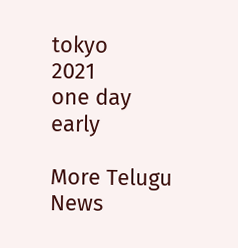tokyo
2021
one day
early

More Telugu News